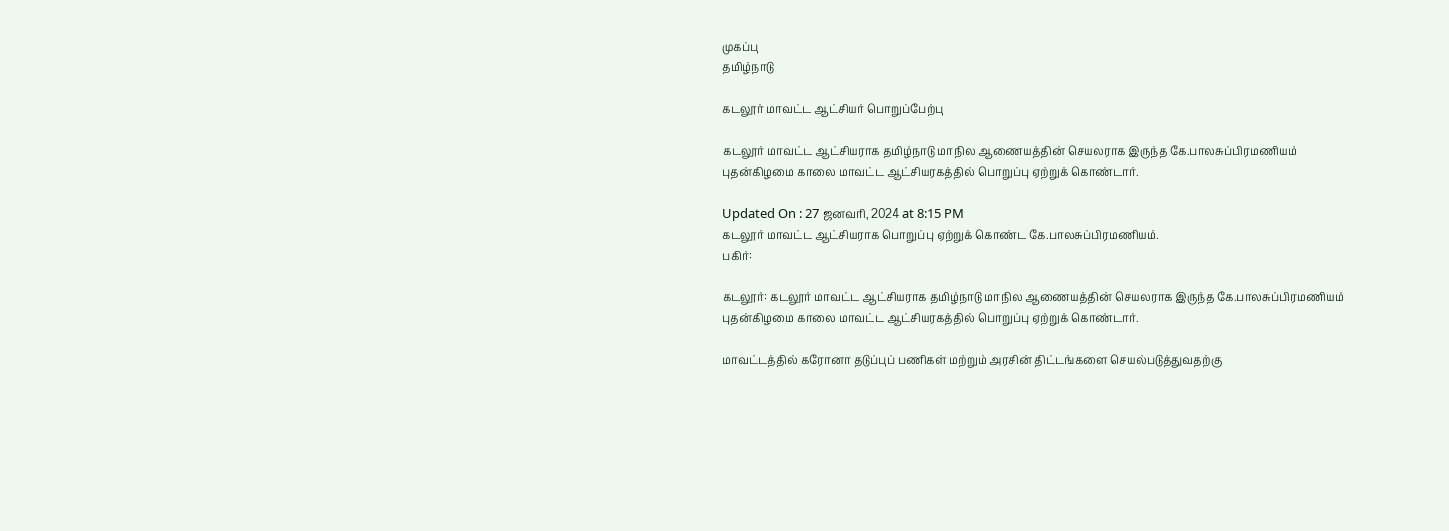முகப்பு
தமிழ்நாடு

கடலூர் மாவட்ட ஆட்சியர் பொறுப்பேற்பு

கடலூர் மாவட்ட ஆட்சியராக தமிழ்நாடு மாநில ஆணையத்தின் செயலராக இருந்த கே.பாலசுப்பிரமணியம் புதன்கிழமை காலை மாவட்ட ஆட்சியரகத்தில் பொறுப்பு ஏற்றுக் கொண்டார்.

Updated On : 27 ஜனவரி, 2024 at 8:15 PM
கடலூர் மாவட்ட ஆட்சியராக பொறுப்பு ஏற்றுக் கொண்ட கே.பாலசுப்பிரமணியம்.
பகிர்:

கடலூர்: கடலூர் மாவட்ட ஆட்சியராக தமிழ்நாடு மாநில ஆணையத்தின் செயலராக இருந்த கே.பாலசுப்பிரமணியம் புதன்கிழமை காலை மாவட்ட ஆட்சியரகத்தில் பொறுப்பு ஏற்றுக் கொண்டார்.

மாவட்டத்தில் கரோனா தடுப்புப் பணிகள் மற்றும் அரசின் திட்டங்களை செயல்படுத்துவதற்கு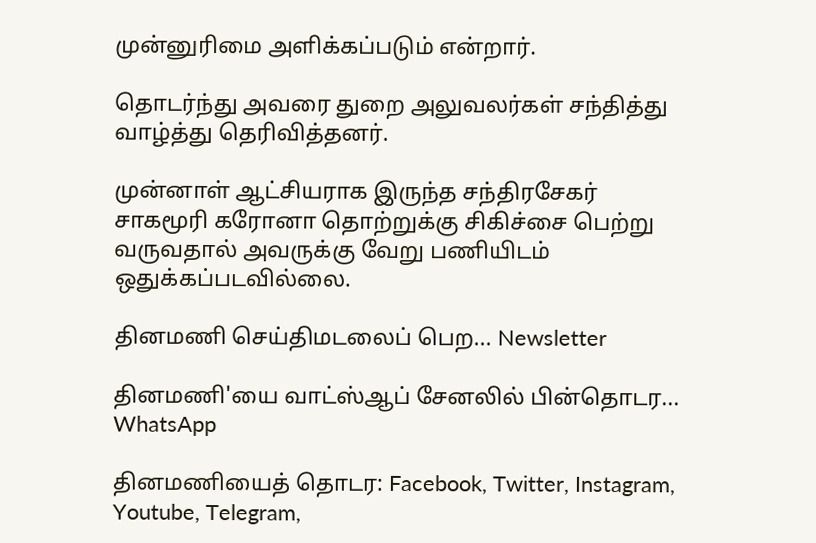முன்னுரிமை அளிக்கப்படும் என்றார்.

தொடர்ந்து அவரை துறை அலுவலர்கள் சந்தித்து வாழ்த்து தெரிவித்தனர்.

முன்னாள் ஆட்சியராக இருந்த சந்திரசேகர் சாகமூரி கரோனா தொற்றுக்கு சிகிச்சை பெற்று வருவதால் அவருக்கு வேறு பணியிடம் ஒதுக்கப்படவில்லை.

தினமணி செய்திமடலைப் பெற... Newsletter

தினமணி'யை வாட்ஸ்ஆப் சேனலில் பின்தொடர... WhatsApp

தினமணியைத் தொடர: Facebook, Twitter, Instagram, Youtube, Telegram,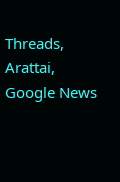Threads, Arattai, Google News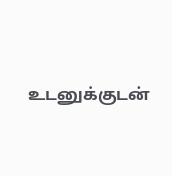உடனுக்குடன்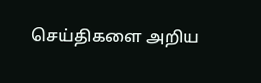செய்திகளை அறிய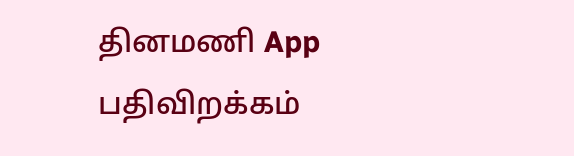தினமணி App பதிவிறக்கம்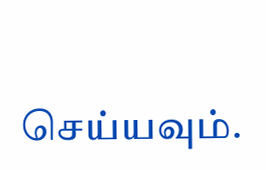செய்யவும்.